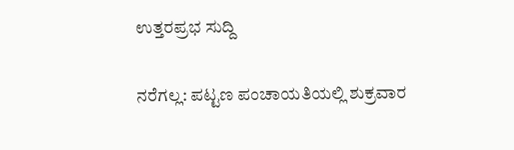ಉತ್ತರಪ್ರಭ ಸುದ್ದಿ

ನರೆಗಲ್ಲ: ಪಟ್ಟಣ ಪಂಚಾಯತಿಯಲ್ಲಿ ಶುಕ್ರವಾರ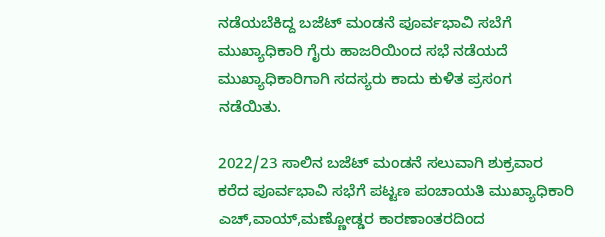ನಡೆಯಬೆಕಿದ್ದ ಬಜೆಟ್ ಮಂಡನೆ ಪೂರ್ವಭಾವಿ ಸಬೆಗೆ ಮುಖ್ಯಾಧಿಕಾರಿ ಗೈರು ಹಾಜರಿಯಿಂದ ಸಭೆ ನಡೆಯದೆ ಮುಖ್ಯಾಧಿಕಾರಿಗಾಗಿ ಸದಸ್ಯರು ಕಾದು ಕುಳಿತ ಪ್ರಸಂಗ ನಡೆಯಿತು.

2022/23 ಸಾಲಿನ ಬಜೆಟ್ ಮಂಡನೆ ಸಲುವಾಗಿ ಶುಕ್ರವಾರ ಕರೆದ ಪೂರ್ವಭಾವಿ ಸಭೆಗೆ ಪಟ್ಟಣ ಪಂಚಾಯತಿ ಮುಖ್ಯಾಧಿಕಾರಿ ಎಚ್,ವಾಯ್,ಮಣ್ಣೋಡ್ಡರ ಕಾರಣಾಂತರದಿಂದ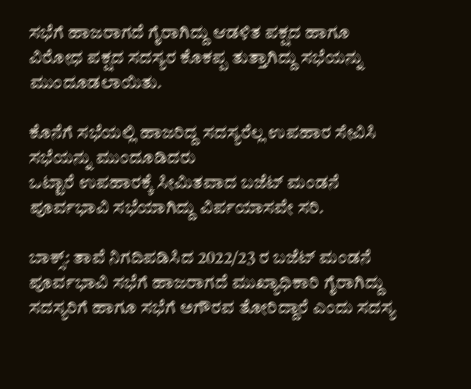ಸಭೆಗೆ ಹಾಜರಾಗದೆ ಗೈರಾಗಿದ್ದು ಆಡಳಿತ ಪಕ್ಷದ ಹಾಗೂ ವಿರೋಧ ಪಕ್ಷದ ಸದಸ್ಯರ ಕೊಕಪ್ಪ ತುತ್ತಾಗಿದ್ದು ಸಭೆಯನ್ನು ಮುಂದೂಡಲಾಯಿತು.

ಕೊನೆಗೆ ಸಭೆಯಲ್ಲಿ ಹಾಜರಿದ್ದ ಸದಸ್ಯರೆಲ್ಲ ಉಪಹಾರ ಸೇವಿಸಿ ಸಭೆಯನ್ನು ಮುಂದೂಡಿದರು
ಒಟ್ಟಾರೆ ಉಪಹಾರಕ್ಕೆ ಸೀಮಿತವಾದ ಬಜೆಟ್ ಮಂಡನೆ ಪೂರ್ವಭಾವಿ ಸಭೆಯಾಗಿದ್ದು ವಿರ್ಪಯಾಸವೇ ಸರಿ.

ಬಾಕ್ಸ್: ತಾವೆ ನಿಗದಿಪಡಿಸಿದ 2022/23 ರ ಬಜೆಟ್ ಮಂಡನೆ ಪೂರ್ವಭಾವಿ ಸಭೆಗೆ ಹಾಜರಾಗದೆ ಮುಖ್ಯಾಧಿಕಾರಿ ಗೈರಾಗಿದ್ದು ಸದಸ್ಯರಿಗೆ ಹಾಗೂ ಸಭೆಗೆ ಅಗೌರವ ತೋರಿದ್ದಾರೆ ಎಂದು ಸದಸ್ಯ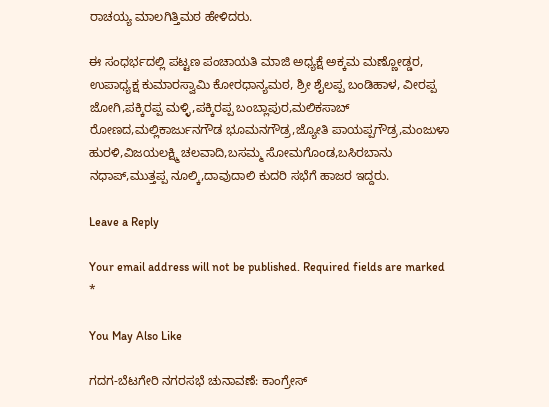ರಾಚಯ್ಯ ಮಾಲಗಿತ್ತಿಮಠ ಹೇಳಿದರು.

ಈ ಸಂಧರ್ಭದಲ್ಲಿ ಪಟ್ಟಣ ಪಂಚಾಯತಿ ಮಾಜಿ ಅಧ್ಯಕ್ಷೆ ಅಕ್ಕಮ ಮಣ್ಣೋಡ್ಡರ, ಉಪಾಧ್ಯಕ್ಷ ಕುಮಾರಸ್ವಾಮಿ ಕೋರಧಾನ್ಯಮಠ, ಶ್ರೀ ಶೈಲಪ್ಪ ಬಂಡಿಹಾಳ, ವೀರಪ್ಪ ಜೋಗಿ,ಪಕ್ಕಿರಪ್ಪ ಮಳ್ಳಿ,ಪಕ್ಕಿರಪ್ಪ ಬಂಬ್ಲಾಪುರ,ಮಲಿಕಸಾಬ್ ರೋಣದ,ಮಲ್ಲಿಕಾರ್ಜುನಗೌಡ ಭೂಮನಗೌಡ್ರ,ಜ್ಯೋತಿ ಪಾಯಪ್ಪಗೌಡ್ರ,ಮಂಜುಳಾ ಹುರಳಿ,ವಿಜಯಲಕ್ಷ್ಮಿ ಚಲವಾದಿ,ಬಸಮ್ಮ ಸೋಮಗೊಂಡ,ಬಸಿರಬಾನು ನಧಾಪ್,ಮುತ್ತಪ್ಪ ನೂಲ್ಕಿ,ದಾವುದಾಲಿ ಕುದರಿ ಸಭೆಗೆ ಹಾಜರ ಇದ್ದರು.

Leave a Reply

Your email address will not be published. Required fields are marked *

You May Also Like

ಗದಗ-ಬೆಟಗೇರಿ ನಗರಸಭೆ ಚುನಾವಣೆ: ಕಾಂಗ್ರೇಸ್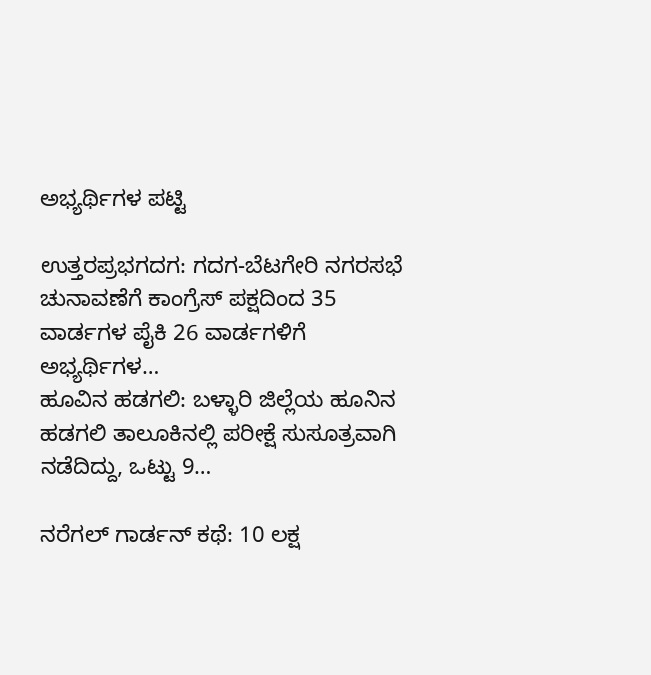ಅಭ್ಯರ್ಥಿಗಳ ಪಟ್ಟಿ

ಉತ್ತರಪ್ರಭಗದಗ: ಗದಗ-ಬೆಟಗೇರಿ ನಗರಸಭೆ ಚುನಾವಣೆಗೆ ಕಾಂಗ್ರೆಸ್ ಪಕ್ಷದಿಂದ 35 ವಾರ್ಡಗಳ ಪೈಕಿ 26 ವಾರ್ಡಗಳಿಗೆ  ಅಭ್ಯರ್ಥಿಗಳ…
ಹೂವಿನ ಹಡಗಲಿ: ಬಳ್ಳಾರಿ ಜಿಲ್ಲೆಯ ಹೂನಿನ ಹಡಗಲಿ ತಾಲೂಕಿನಲ್ಲಿ ಪರೀಕ್ಷೆ ಸುಸೂತ್ರವಾಗಿ ನಡೆದಿದ್ದು, ಒಟ್ಟು 9…

ನರೆಗಲ್ ಗಾರ್ಡನ್ ಕಥೆ: 10 ಲಕ್ಷ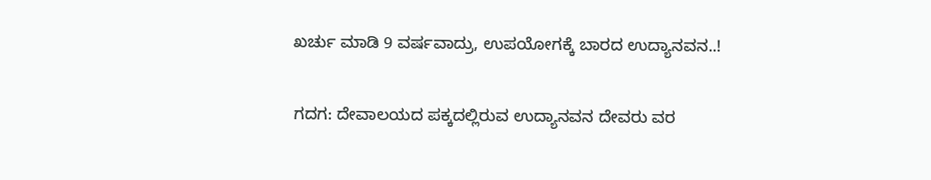ಖರ್ಚು ಮಾಡಿ 9 ವರ್ಷವಾದ್ರು, ಉಪಯೋಗಕ್ಕೆ ಬಾರದ ಉದ್ಯಾನವನ..!

ಗದಗ: ದೇವಾಲಯದ ಪಕ್ಕದಲ್ಲಿರುವ ಉದ್ಯಾನವನ ದೇವರು ವರ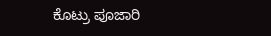ಕೊಟ್ರು ಪೂಜಾರಿ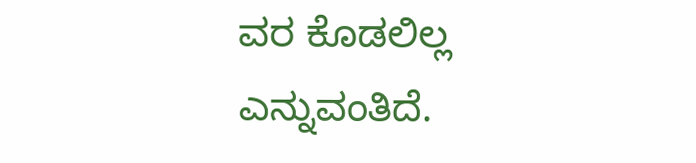ವರ ಕೊಡಲಿಲ್ಲ ಎನ್ನುವಂತಿದೆ.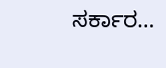ಸರ್ಕಾರ…